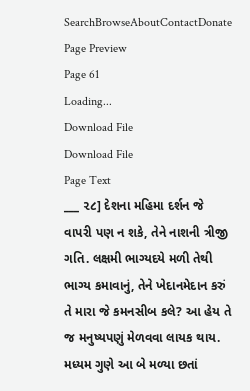SearchBrowseAboutContactDonate
Page Preview
Page 61
Loading...
Download File
Download File
Page Text
___ ૨૮] દેશના મહિમા દર્શન જે વાપરી પણ ન શકે, તેને નાશની ત્રીજી ગતિ. લક્ષમી ભાગ્યદયે મળી તેથી ભાગ્ય કમાવાનું, તેને ખેદાનમેદાન કરું તે મારા જે કમનસીબ કલે? આ હેય તે જ મનુષ્યપણું મેળવવા લાયક થાય. મધ્યમ ગુણે આ બે મળ્યા છતાં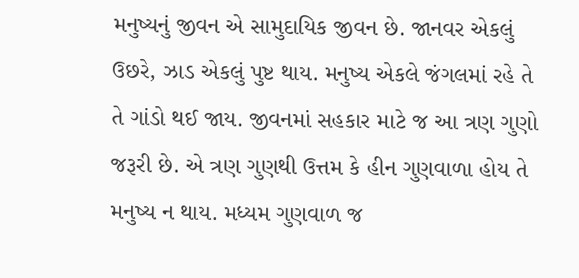મનુષ્યનું જીવન એ સામુદાયિક જીવન છે. જાનવર એકલું ઉછરે, ઝાડ એકલું પુષ્ટ થાય. મનુષ્ય એકલે જંગલમાં રહે તે તે ગાંડો થઈ જાય. જીવનમાં સહકાર માટે જ આ ત્રણ ગુણો જરૂરી છે. એ ત્રણ ગુણથી ઉત્તમ કે હીન ગુણવાળા હોય તે મનુષ્ય ન થાય. મધ્યમ ગુણવાળ જ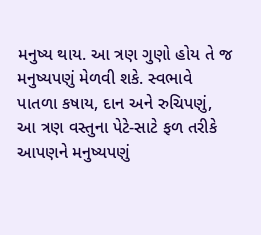મનુષ્ય થાય. આ ત્રણ ગુણો હોય તે જ મનુષ્યપણું મેળવી શકે. સ્વભાવે પાતળા કષાય, દાન અને રુચિપણું, આ ત્રણ વસ્તુના પેટે-સાટે ફળ તરીકે આપણને મનુષ્યપણું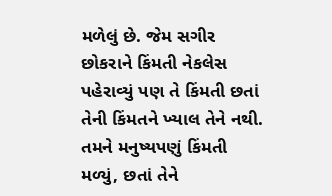મળેલું છે. જેમ સગીર છોકરાને કિંમતી નેકલેસ પહેરાવ્યું પણ તે કિંમતી છતાં તેની કિંમતને ખ્યાલ તેને નથી. તમને મનુષ્યપણું કિંમતી મળ્યું, છતાં તેને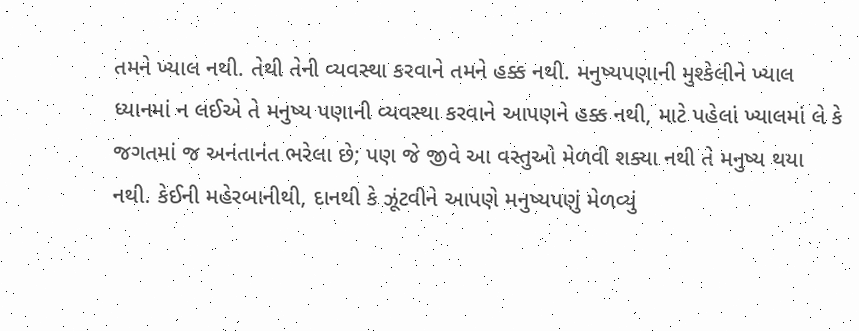તમને ખ્યાલ નથી. તેથી તેની વ્યવસ્થા કરવાને તમને હક્ક નથી. મનુષ્યપણાની મુશ્કેલીને ખ્યાલ ધ્યાનમાં ન લઈએ તે મનુષ્ય પણાની વ્યવસ્થા કરવાને આપણને હક્ક નથી, માટે પહેલાં ખ્યાલમાં લે કે જગતમાં જ અનંતાનંત ભરેલા છે; પણ જે જીવે આ વસ્તુઓ મેળવી શક્યા નથી તે મનુષ્ય થયા નથી. કેઈની મહેરબાનીથી, દાનથી કે ઝૂંટવીને આપણે મનુષ્યપણું મેળવ્યું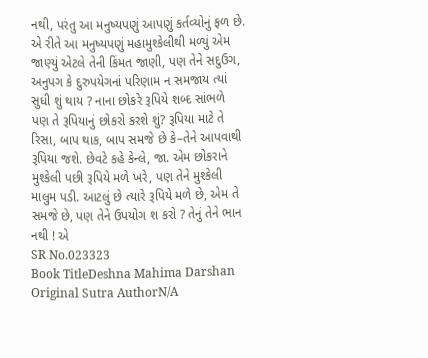નથી, પરંતુ આ મનુષ્યપણું આપણું કર્તવ્યોનું ફળ છે. એ રીતે આ મનુષ્યપણું મહામુશ્કેલીથી મળ્યું એમ જાણ્યું એટલે તેની કિંમત જાણી, પણ તેને સદુઉગ, અનુપગ કે દુરુપયેગનાં પરિણામ ન સમજાય ત્યાં સુધી શું થાય ? નાના છોકરે રૂપિયે શબ્દ સાંભળે પણ તે રૂપિયાનું છોકરો કરશે શું? રૂપિયા માટે તે રિસા, બાપ થાક, બાપ સમજે છે કે–તેને આપવાથી રૂપિયા જશે. છેવટે કહે કેન્લે, જા. એમ છોકરાને મુશ્કેલી પછી રૂપિયે મળે ખરે, પણ તેને મુશ્કેલી માલુમ પડી. આટલું છે ત્યારે રૂપિયે મળે છે, એમ તે સમજે છે, પણ તેને ઉપયોગ શ કરો ? તેનું તેને ભાન નથી ! એ
SR No.023323
Book TitleDeshna Mahima Darshan
Original Sutra AuthorN/A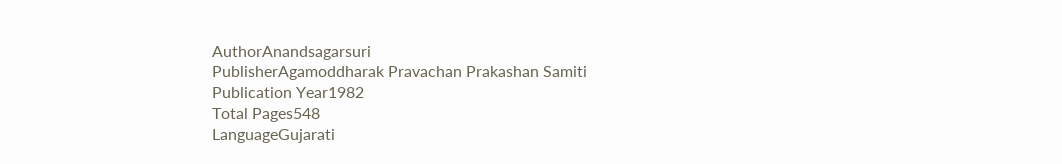AuthorAnandsagarsuri
PublisherAgamoddharak Pravachan Prakashan Samiti
Publication Year1982
Total Pages548
LanguageGujarati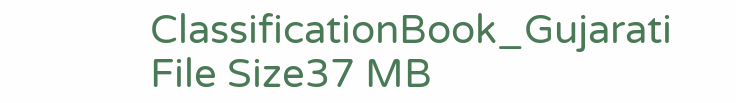ClassificationBook_Gujarati
File Size37 MB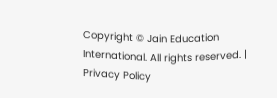Copyright © Jain Education International. All rights reserved. | Privacy Policy